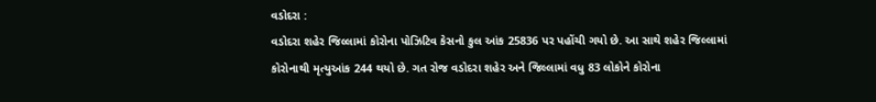વડોદરા :
વડોદરા શહેર જિલ્લામાં કોરોના પોઝિટિવ કેસનો કુલ આંક 25836 પર પહોંચી ગયો છે. આ સાથે શહેર જિલ્લામાં કોરોનાથી મૃત્યુઆંક 244 થયો છે. ગત રોજ વડોદરા શહેર અને જિલ્લામાં વધુ 83 લોકોને કોરોના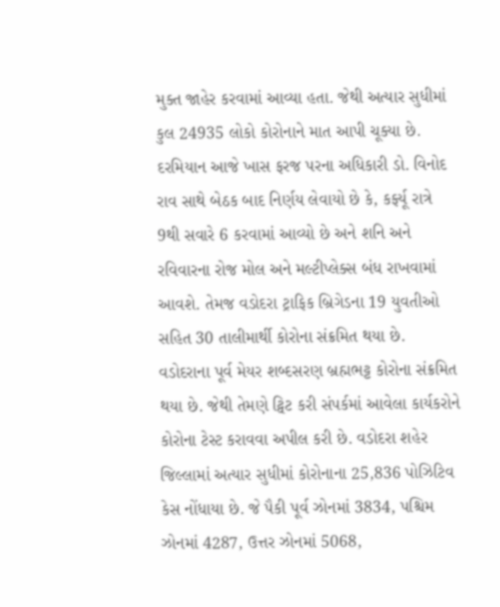મુક્ત જાહેર કરવામાં આવ્યા હતા. જેથી અત્યાર સુધીમાં કુલ 24935 લોકો કોરોનાને માત આપી ચૂક્યા છે. દરમિયાન આજે ખાસ ફરજ પરના અધિકારી ડો. વિનોદ રાવ સાથે બેઠક બાદ નિર્ણય લેવાયો છે કે, કર્ફ્યૂ રાત્રે 9થી સવારે 6 કરવામાં આવ્યો છે અને શનિ અને રવિવારના રોજ મોલ અને મલ્ટીપ્લેક્સ બંધ રાખવામાં આવશે. તેમજ વડોદરા ટ્રાફિક બ્રિગેડના 19 યુવતીઓ સહિત 30 તાલીમાર્થી કોરોના સંક્રમિત થયા છે.
વડોદરાના પૂર્વ મેયર શબ્દસરણ બ્રહ્મભટ્ટ કોરોના સંક્રમિત થયા છે. જેથી તેમણે ટ્વિટ કરી સંપર્કમાં આવેલા કાર્યકરોને કોરોના ટેસ્ટ કરાવવા અપીલ કરી છે. વડોદરા શહેર જિલ્લામાં અત્યાર સુધીમાં કોરોનાના 25,836 પોઝિટિવ કેસ નોંધાયા છે. જે પૈકી પૂર્વ ઝોનમાં 3834, પશ્ચિમ ઝોનમાં 4287, ઉત્તર ઝોનમાં 5068,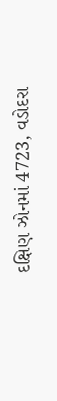દક્ષિણ ઝોનમાં 4723, વડોદરા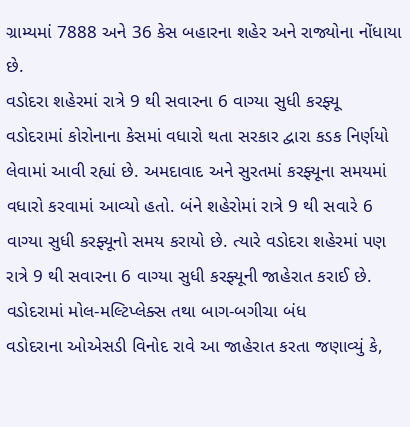ગ્રામ્યમાં 7888 અને 36 કેસ બહારના શહેર અને રાજ્યોના નોંધાયા છે.
વડોદરા શહેરમાં રાત્રે 9 થી સવારના 6 વાગ્યા સુધી કરફ્યૂ
વડોદરામાં કોરોનાના કેસમાં વધારો થતા સરકાર દ્વારા કડક નિર્ણયો લેવામાં આવી રહ્યાં છે. અમદાવાદ અને સુરતમાં કરફ્યૂના સમયમાં વધારો કરવામાં આવ્યો હતો. બંને શહેરોમાં રાત્રે 9 થી સવારે 6 વાગ્યા સુધી કરફ્યૂનો સમય કરાયો છે. ત્યારે વડોદરા શહેરમાં પણ રાત્રે 9 થી સવારના 6 વાગ્યા સુધી કરફ્યૂની જાહેરાત કરાઈ છે.
વડોદરામાં મોલ-મલ્ટિપ્લેક્સ તથા બાગ-બગીચા બંધ
વડોદરાના ઓએસડી વિનોદ રાવે આ જાહેરાત કરતા જણાવ્યું કે,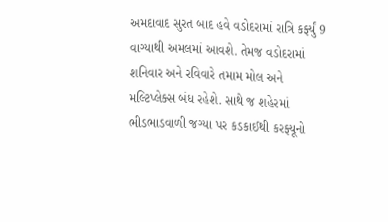અમદાવાદ સુરત બાદ હવે વડોદરામાં રાત્રિ કર્ફ્યું 9 વાગ્યાથી અમલમાં આવશે. તેમજ વડોદરામાં શનિવાર અને રવિવારે તમામ મોલ અને મલ્ટિપ્લેક્સ બંધ રહેશે. સાથે જ શહેરમાં ભીડભાડવાળી જગ્યા પર કડકાઈથી કરફ્યૂનો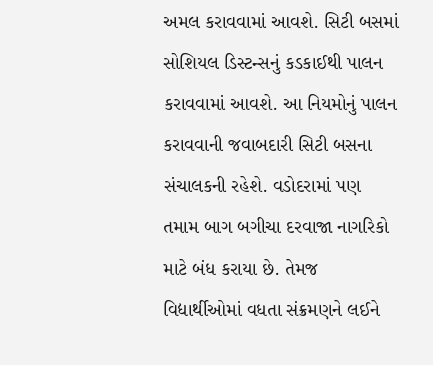અમલ કરાવવામાં આવશે. સિટી બસમાં સોશિયલ ડિસ્ટન્સનું કડકાઈથી પાલન કરાવવામાં આવશે. આ નિયમોનું પાલન કરાવવાની જવાબદારી સિટી બસના સંચાલકની રહેશે. વડોદરામાં પણ તમામ બાગ બગીચા દરવાજા નાગરિકો માટે બંધ કરાયા છે. તેમજ વિદ્યાર્થીઓમાં વધતા સંક્રમણને લઈને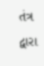તંત્ર દ્વારા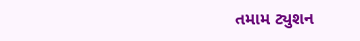તમામ ટ્યુશન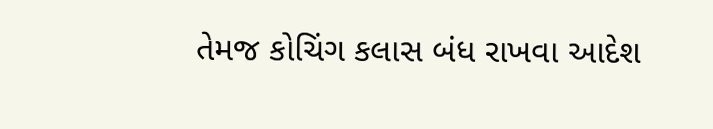તેમજ કોચિંગ કલાસ બંધ રાખવા આદેશ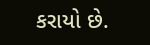કરાયો છે.